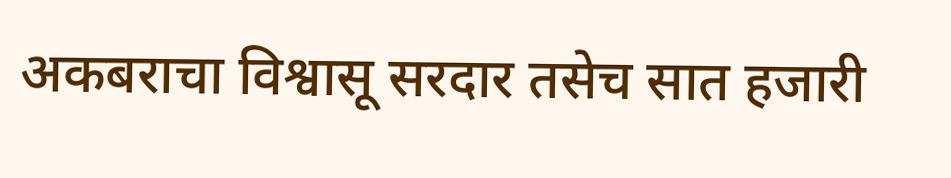अकबराचा विश्वासू सरदार तसेच सात हजारी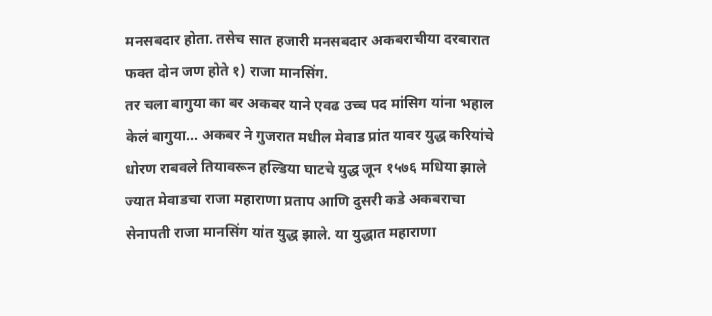मनसबदार होता. तसेच सात हजारी मनसबदार अकबराचीया दरबारात फक्त दोन जण होते १) राजा मानसिंग.
तर चला बागुया का बर अकबर याने एवढ उच्च पद मांसिग यांना भहाल केलं बागुया... अकबर ने गुजरात मधील मेवाड प्रांत यावर युद्ध करियांचे धोरण राबवले तियावरून हल्डिया घाटचे युद्ध जून १५७६ मधिया झाले ज्यात मेवाडचा राजा महाराणा प्रताप आणि दुसरी कडे अकबराचा सेनापती राजा मानसिंग यांत युद्ध झाले. या युद्धात महाराणा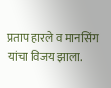प्रताप हारले व मानसिंग यांचा विजय झाला.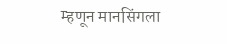म्हणून मानसिंगला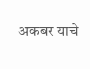अकबर याचे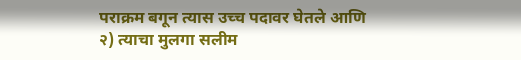पराक्रम बगून त्यास उच्च पदावर घेतले आणि
२) त्याचा मुलगा सलीम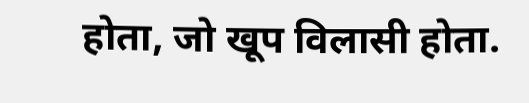होता, जो खूप विलासी होता.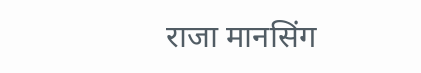राजा मानसिंग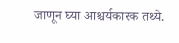जाणून घ्या आश्चर्यकारक तथ्ये.